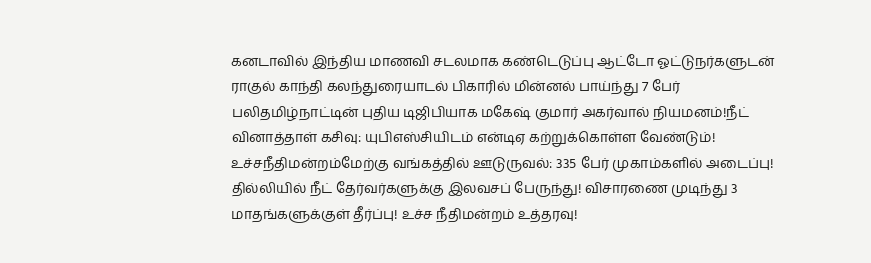கனடாவில் இந்திய மாணவி சடலமாக கண்டெடுப்பு ஆட்டோ ஓட்டுநர்களுடன் ராகுல் காந்தி கலந்துரையாடல் பிகாரில் மின்னல் பாய்ந்து 7 பேர் பலிதமிழ்நாட்டின் புதிய டிஜிபியாக மகேஷ் குமார் அகர்வால் நியமனம்!நீட் வினாத்தாள் கசிவு: யுபிஎஸ்சியிடம் என்டிஏ கற்றுக்கொள்ள வேண்டும்! உச்சநீதிமன்றம்மேற்கு வங்கத்தில் ஊடுருவல்: 335 பேர் முகாம்களில் அடைப்பு! தில்லியில் நீட் தேர்வர்களுக்கு இலவசப் பேருந்து! விசாரணை முடிந்து 3 மாதங்களுக்குள் தீர்ப்பு! உச்ச நீதிமன்றம் உத்தரவு!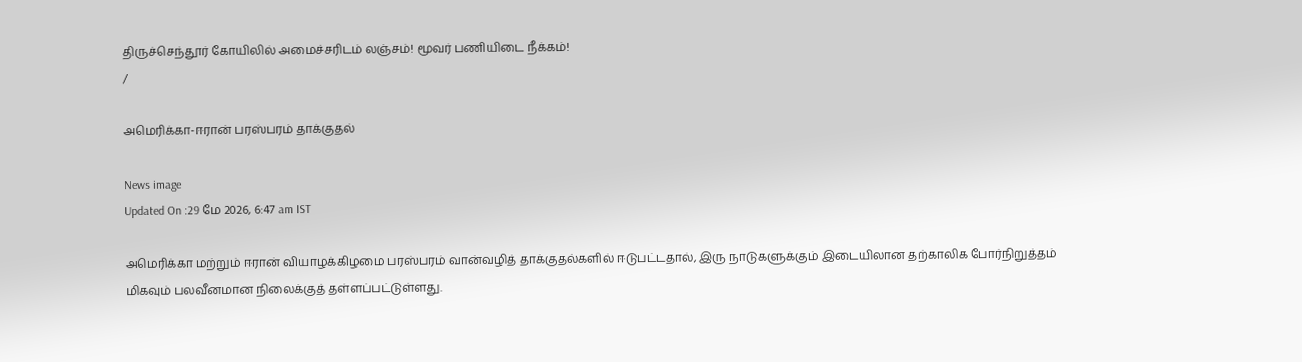திருச்செந்தூர் கோயிலில் அமைச்சரிடம் லஞ்சம்! மூவர் பணியிடை நீக்கம்!
/

அமெரிக்கா-ஈரான் பரஸ்பரம் தாக்குதல்

News image
Updated On :29 மே 2026, 6:47 am IST

அமெரிக்கா மற்றும் ஈரான் வியாழக்கிழமை பரஸ்பரம் வான்வழித் தாக்குதல்களில் ஈடுபட்டதால், இரு நாடுகளுக்கும் இடையிலான தற்காலிக போர்நிறுத்தம் மிகவும் பலவீனமான நிலைக்குத் தள்ளப்பட்டுள்ளது.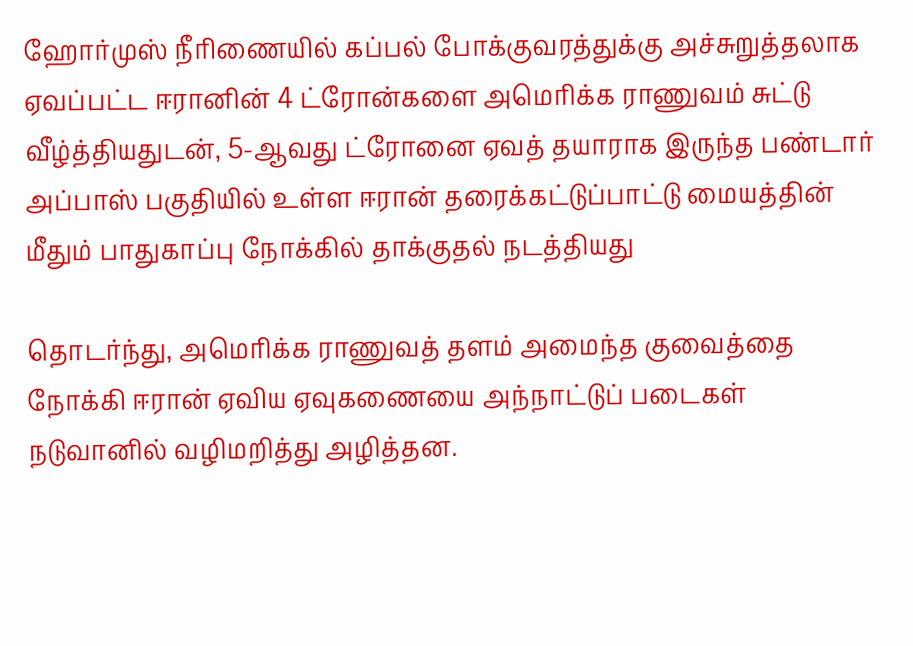ஹோர்முஸ் நீரிணையில் கப்பல் போக்குவரத்துக்கு அச்சுறுத்தலாக ஏவப்பட்ட ஈரானின் 4 ட்ரோன்களை அமெரிக்க ராணுவம் சுட்டு வீழ்த்தியதுடன், 5-ஆவது ட்ரோனை ஏவத் தயாராக இருந்த பண்டார் அப்பாஸ் பகுதியில் உள்ள ஈரான் தரைக்கட்டுப்பாட்டு மையத்தின் மீதும் பாதுகாப்பு நோக்கில் தாக்குதல் நடத்தியது

தொடர்ந்து, அமெரிக்க ராணுவத் தளம் அமைந்த குவைத்தை நோக்கி ஈரான் ஏவிய ஏவுகணையை அந்நாட்டுப் படைகள் நடுவானில் வழிமறித்து அழித்தன.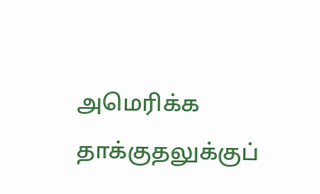அமெரிக்க தாக்குதலுக்குப்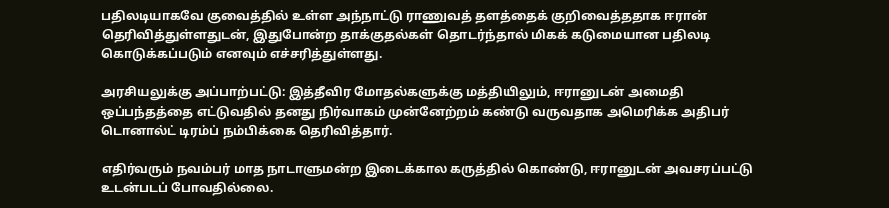பதிலடியாகவே குவைத்தில் உள்ள அந்நாட்டு ராணுவத் தளத்தைக் குறிவைத்ததாக ஈரான் தெரிவித்துள்ளதுடன், இதுபோன்ற தாக்குதல்கள் தொடர்ந்தால் மிகக் கடுமையான பதிலடி கொடுக்கப்படும் எனவும் எச்சரித்துள்ளது.

அரசியலுக்கு அப்பாற்பட்டு: இத்தீவிர மோதல்களுக்கு மத்தியிலும், ஈரானுடன் அமைதி ஒப்பந்தத்தை எட்டுவதில் தனது நிர்வாகம் முன்னேற்றம் கண்டு வருவதாக அமெரிக்க அதிபர் டொனால்ட் டிரம்ப் நம்பிக்கை தெரிவித்தார்.

எதிர்வரும் நவம்பர் மாத நாடாளுமன்ற இடைக்கால கருத்தில் கொண்டு, ஈரானுடன் அவசரப்பட்டு உடன்படப் போவதில்லை.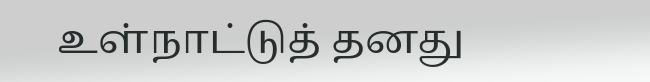உள்நாட்டுத் தனது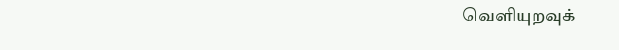வெளியுறவுக்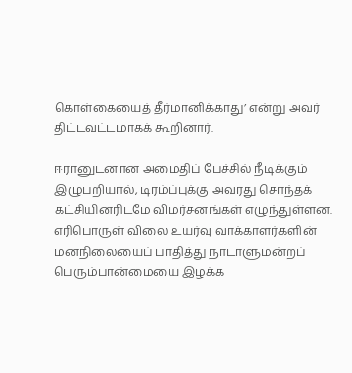கொள்கையைத் தீர்மானிக்காது’ என்று அவர் திட்டவட்டமாகக் கூறினார்.

ஈரானுடனான அமைதிப் பேச்சில் நீடிக்கும் இழுபறியால், டிரம்ப்புக்கு அவரது சொந்தக் கட்சியினரிடமே விமர்சனங்கள் எழுந்துள்ளன. எரிபொருள் விலை உயர்வு வாக்காளர்களின் மனநிலையைப் பாதித்து நாடாளுமன்றப் பெரும்பான்மையை இழக்க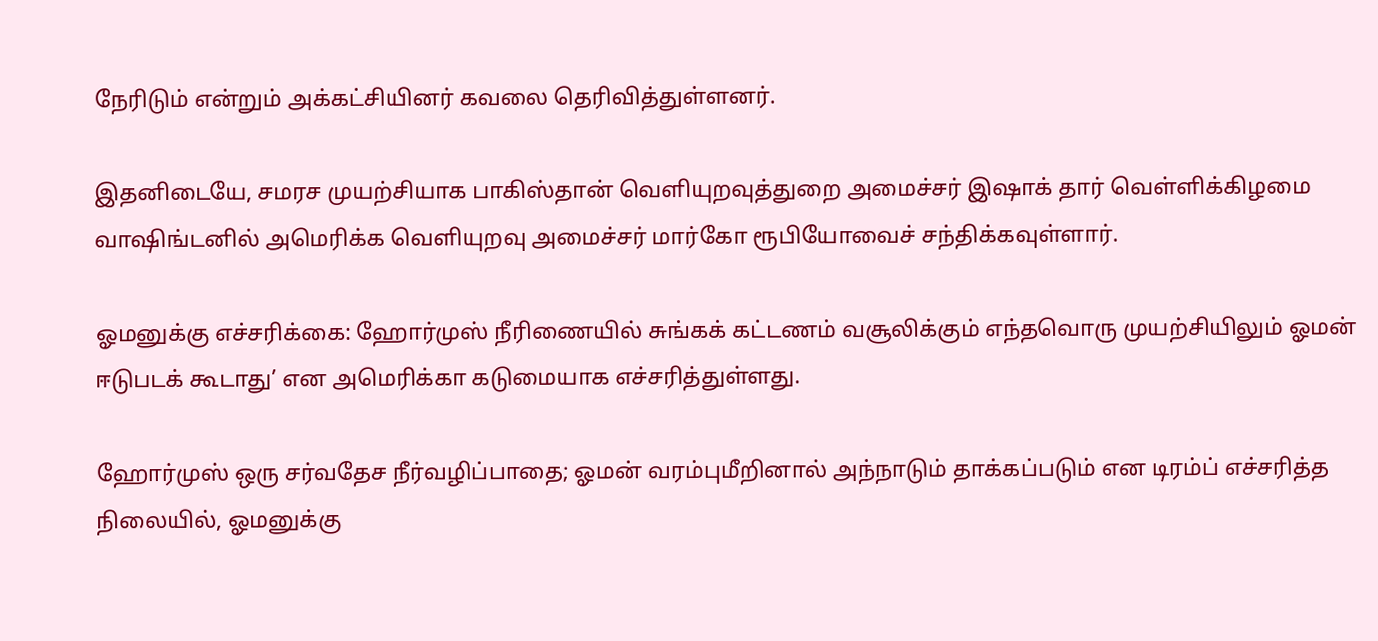நேரிடும் என்றும் அக்கட்சியினர் கவலை தெரிவித்துள்ளனர்.

இதனிடையே, சமரச முயற்சியாக பாகிஸ்தான் வெளியுறவுத்துறை அமைச்சர் இஷாக் தார் வெள்ளிக்கிழமை வாஷிங்டனில் அமெரிக்க வெளியுறவு அமைச்சர் மார்கோ ரூபியோவைச் சந்திக்கவுள்ளார்.

ஓமனுக்கு எச்சரிக்கை: ஹோர்முஸ் நீரிணையில் சுங்கக் கட்டணம் வசூலிக்கும் எந்தவொரு முயற்சியிலும் ஓமன் ஈடுபடக் கூடாது’ என அமெரிக்கா கடுமையாக எச்சரித்துள்ளது.

ஹோர்முஸ் ஒரு சர்வதேச நீர்வழிப்பாதை; ஓமன் வரம்புமீறினால் அந்நாடும் தாக்கப்படும் என டிரம்ப் எச்சரித்த நிலையில், ஓமனுக்கு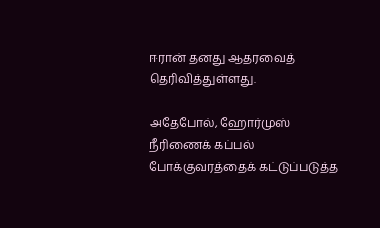ஈரான் தனது ஆதரவைத் தெரிவித்துள்ளது.

அதேபோல், ஹோர்முஸ் நீரிணைக் கப்பல் போக்குவரத்தைக் கட்டுப்படுத்த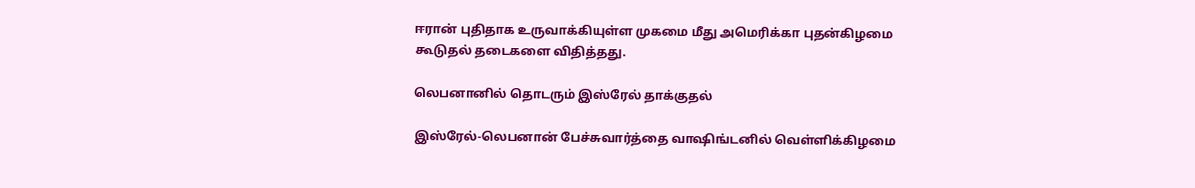ஈரான் புதிதாக உருவாக்கியுள்ள முகமை மீது அமெரிக்கா புதன்கிழமை கூடுதல் தடைகளை விதித்தது.

லெபனானில் தொடரும் இஸ்ரேல் தாக்குதல்

இஸ்ரேல்-லெபனான் பேச்சுவார்த்தை வாஷிங்டனில் வெள்ளிக்கிழமை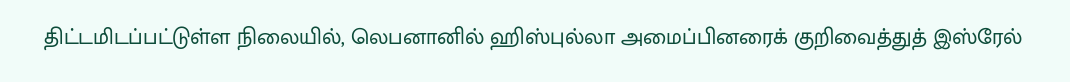திட்டமிடப்பட்டுள்ள நிலையில், லெபனானில் ஹிஸ்புல்லா அமைப்பினரைக் குறிவைத்துத் இஸ்ரேல்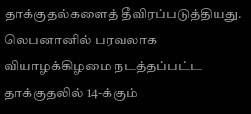தாக்குதல்களைத் தீவிரப்படுத்தியது. லெபனானில் பரவலாக வியாழக்கிழமை நடத்தப்பட்ட தாக்குதலில் 14-க்கும்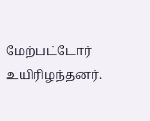மேற்பட்டோர் உயிரிழந்தனர்.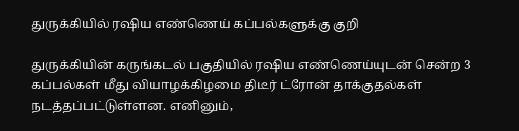துருக்கியில் ரஷிய எண்ணெய் கப்பல்களுக்கு குறி

துருக்கியின் கருங்கடல் பகுதியில் ரஷிய எண்ணெய்யுடன் சென்ற 3 கப்பல்கள் மீது வியாழக்கிழமை திடீர் ட்ரோன் தாக்குதல்கள் நடத்தப்பட்டுள்ளன. எனினும்,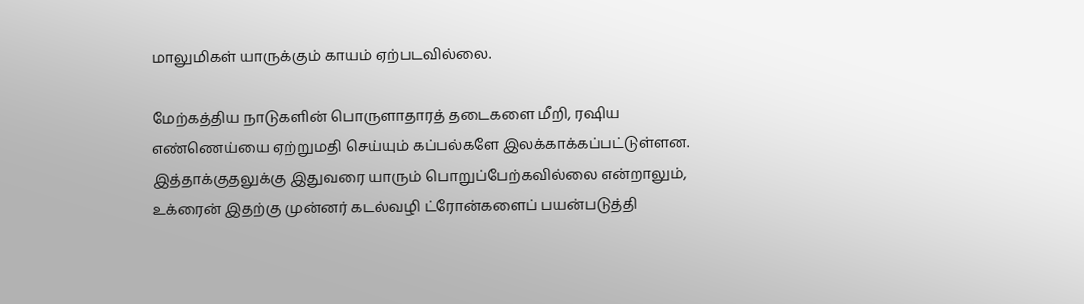மாலுமிகள் யாருக்கும் காயம் ஏற்படவில்லை.

மேற்கத்திய நாடுகளின் பொருளாதாரத் தடைகளை மீறி, ரஷிய எண்ணெய்யை ஏற்றுமதி செய்யும் கப்பல்களே இலக்காக்கப்பட்டுள்ளன. இத்தாக்குதலுக்கு இதுவரை யாரும் பொறுப்பேற்கவில்லை என்றாலும், உக்ரைன் இதற்கு முன்னர் கடல்வழி ட்ரோன்களைப் பயன்படுத்தி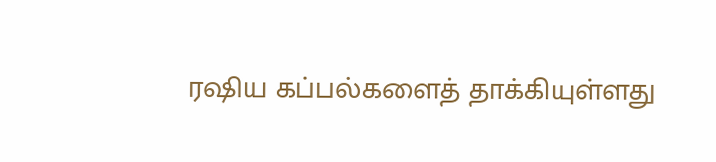ரஷிய கப்பல்களைத் தாக்கியுள்ளது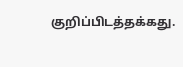குறிப்பிடத்தக்கது.